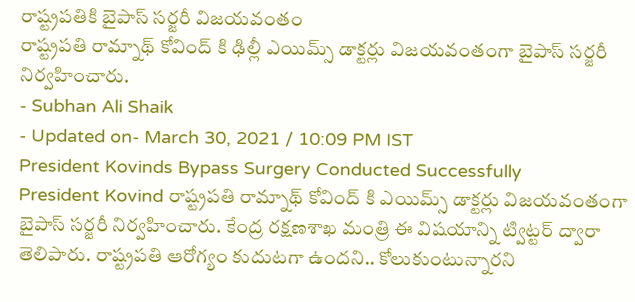రాష్ట్రపతికి బైపాస్ సర్జరీ విజయవంతం
రాష్ట్రపతి రామ్నాథ్ కోవింద్ కి ఢిల్లీ ఎయిమ్స్ డాక్టర్లు విజయవంతంగా బైపాస్ సర్జరీ నిర్వహించారు.
- Subhan Ali Shaik
- Updated on- March 30, 2021 / 10:09 PM IST
President Kovinds Bypass Surgery Conducted Successfully
President Kovind రాష్ట్రపతి రామ్నాథ్ కోవింద్ కి ఎయిమ్స్ డాక్టర్లు విజయవంతంగా బైపాస్ సర్జరీ నిర్వహించారు. కేంద్ర రక్షణశాఖ మంత్రి ఈ విషయాన్ని ట్విట్టర్ ద్వారా తెలిపారు. రాష్ట్రపతి ఆరోగ్యం కుదుటగా ఉందని.. కోలుకుంటున్నారని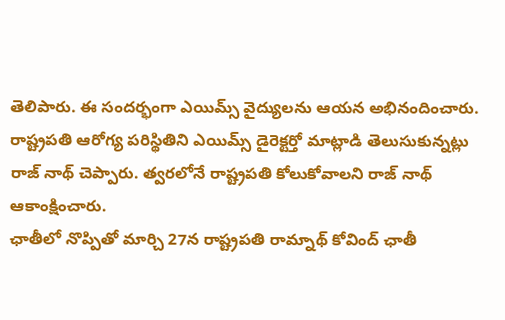తెలిపారు. ఈ సందర్భంగా ఎయిమ్స్ వైద్యులను ఆయన అభినందించారు. రాష్ట్రపతి ఆరోగ్య పరిస్థితిని ఎయిమ్స్ డైరెక్టర్తో మాట్లాడి తెలుసుకున్నట్లు రాజ్ నాథ్ చెప్పారు. త్వరలోనే రాష్ట్రపతి కోలుకోవాలని రాజ్ నాథ్ ఆకాంక్షించారు.
ఛాతీలో నొప్పితో మార్చి 27న రాష్ట్రపతి రామ్నాథ్ కోవింద్ ఛాతీ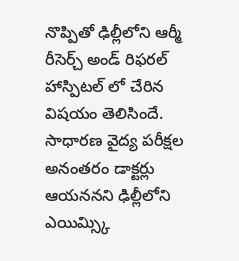నొప్పితో ఢిల్లీలోని ఆర్మీ రీసెర్చ్ అండ్ రిఫరల్ హాస్పిటల్ లో చేరిన విషయం తెలిసిందే. సాధారణ వైద్య పరీక్షల అనంతరం డాక్టర్లు ఆయననని ఢిల్లీలోని ఎయిమ్స్కి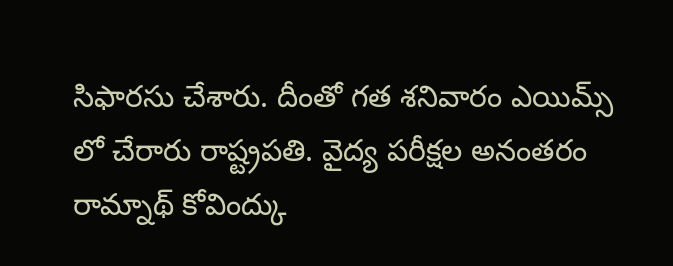సిఫారసు చేశారు. దీంతో గత శనివారం ఎయిమ్స్ లో చేరారు రాష్ట్రపతి. వైద్య పరీక్షల అనంతరం రామ్నాథ్ కోవింద్కు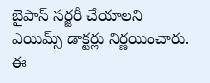బైపాస్ సర్జరీ చేయాలని ఎయిమ్స్ డాక్టర్లు నిర్ణయించారు. ఈ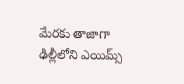మేరకు తాజాగా ఢిల్లీలోని ఎయిమ్స్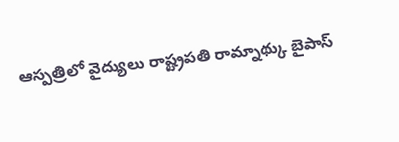ఆస్పత్రిలో వైద్యులు రాష్ట్రపతి రామ్నాథ్కు బైపాస్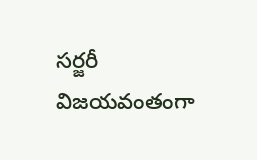సర్జరీ విజయవంతంగా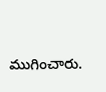ముగించారు.